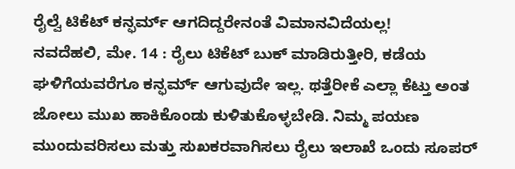ರೈಲ್ವೆ ಟಿಕೆಟ್ ಕನ್ಫರ್ಮ್ ಆಗದಿದ್ದರೇನಂತೆ ವಿಮಾನವಿದೆಯಲ್ಲ!
ನವದೆಹಲಿ, ಮೇ. 14 : ರೈಲು ಟಿಕೆಟ್ ಬುಕ್ ಮಾಡಿರುತ್ತೀರಿ, ಕಡೆಯ ಘಳಿಗೆಯವರೆಗೂ ಕನ್ಫರ್ಮ್ ಆಗುವುದೇ ಇಲ್ಲ. ಥತ್ತೆರೀಕೆ ಎಲ್ಲಾ ಕೆಟ್ತು ಅಂತ ಜೋಲು ಮುಖ ಹಾಕಿಕೊಂಡು ಕುಳಿತುಕೊಳ್ಳಬೇಡಿ. ನಿಮ್ಮ ಪಯಣ ಮುಂದುವರಿಸಲು ಮತ್ತು ಸುಖಕರವಾಗಿಸಲು ರೈಲು ಇಲಾಖೆ ಒಂದು ಸೂಪರ್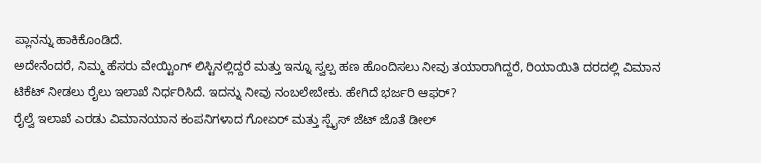ಪ್ಲಾನನ್ನು ಹಾಕಿಕೊಂಡಿದೆ.
ಅದೇನೆಂದರೆ, ನಿಮ್ಮ ಹೆಸರು ವೇಯ್ಟಿಂಗ್ ಲಿಸ್ಟಿನಲ್ಲಿದ್ದರೆ ಮತ್ತು ಇನ್ನೂ ಸ್ವಲ್ಪ ಹಣ ಹೊಂದಿಸಲು ನೀವು ತಯಾರಾಗಿದ್ದರೆ, ರಿಯಾಯಿತಿ ದರದಲ್ಲಿ ವಿಮಾನ ಟಿಕೆಟ್ ನೀಡಲು ರೈಲು ಇಲಾಖೆ ನಿರ್ಧರಿಸಿದೆ. ಇದನ್ನು ನೀವು ನಂಬಲೇಬೇಕು. ಹೇಗಿದೆ ಭರ್ಜರಿ ಆಫರ್?
ರೈಲ್ವೆ ಇಲಾಖೆ ಎರಡು ವಿಮಾನಯಾನ ಕಂಪನಿಗಳಾದ ಗೋಏರ್ ಮತ್ತು ಸ್ಪೈಸ್ ಜೆಟ್ ಜೊತೆ ಡೀಲ್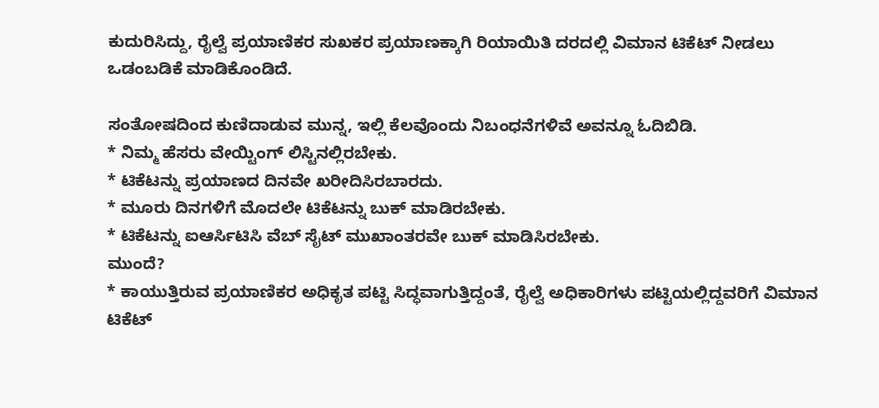ಕುದುರಿಸಿದ್ದು, ರೈಲ್ವೆ ಪ್ರಯಾಣಿಕರ ಸುಖಕರ ಪ್ರಯಾಣಕ್ಕಾಗಿ ರಿಯಾಯಿತಿ ದರದಲ್ಲಿ ವಿಮಾನ ಟಿಕೆಟ್ ನೀಡಲು ಒಡಂಬಡಿಕೆ ಮಾಡಿಕೊಂಡಿದೆ.

ಸಂತೋಷದಿಂದ ಕುಣಿದಾಡುವ ಮುನ್ನ, ಇಲ್ಲಿ ಕೆಲವೊಂದು ನಿಬಂಧನೆಗಳಿವೆ ಅವನ್ನೂ ಓದಿಬಿಡಿ.
* ನಿಮ್ಮ ಹೆಸರು ವೇಯ್ಟಿಂಗ್ ಲಿಸ್ಟಿನಲ್ಲಿರಬೇಕು.
* ಟಿಕೆಟನ್ನು ಪ್ರಯಾಣದ ದಿನವೇ ಖರೀದಿಸಿರಬಾರದು.
* ಮೂರು ದಿನಗಳಿಗೆ ಮೊದಲೇ ಟಿಕೆಟನ್ನು ಬುಕ್ ಮಾಡಿರಬೇಕು.
* ಟಿಕೆಟನ್ನು ಐಆರ್ಸಿಟಿಸಿ ವೆಬ್ ಸೈಟ್ ಮುಖಾಂತರವೇ ಬುಕ್ ಮಾಡಿಸಿರಬೇಕು.
ಮುಂದೆ?
* ಕಾಯುತ್ತಿರುವ ಪ್ರಯಾಣಿಕರ ಅಧಿಕೃತ ಪಟ್ಟಿ ಸಿದ್ಧವಾಗುತ್ತಿದ್ದಂತೆ, ರೈಲ್ವೆ ಅಧಿಕಾರಿಗಳು ಪಟ್ಟಿಯಲ್ಲಿದ್ದವರಿಗೆ ವಿಮಾನ ಟಿಕೆಟ್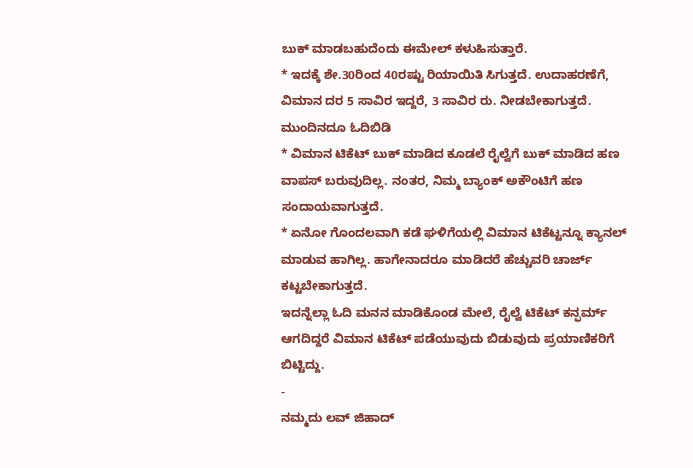ಬುಕ್ ಮಾಡಬಹುದೆಂದು ಈಮೇಲ್ ಕಳುಹಿಸುತ್ತಾರೆ.
* ಇದಕ್ಕೆ ಶೇ.30ರಿಂದ 40ರಷ್ಟು ರಿಯಾಯಿತಿ ಸಿಗುತ್ತದೆ. ಉದಾಹರಣೆಗೆ, ವಿಮಾನ ದರ 5 ಸಾವಿರ ಇದ್ದರೆ, 3 ಸಾವಿರ ರು. ನೀಡಬೇಕಾಗುತ್ತದೆ.
ಮುಂದಿನದೂ ಓದಿಬಿಡಿ
* ವಿಮಾನ ಟಿಕೆಟ್ ಬುಕ್ ಮಾಡಿದ ಕೂಡಲೆ ರೈಲ್ವೆಗೆ ಬುಕ್ ಮಾಡಿದ ಹಣ ವಾಪಸ್ ಬರುವುದಿಲ್ಲ. ನಂತರ, ನಿಮ್ಮ ಬ್ಯಾಂಕ್ ಅಕೌಂಟಿಗೆ ಹಣ ಸಂದಾಯವಾಗುತ್ತದೆ.
* ಏನೋ ಗೊಂದಲವಾಗಿ ಕಡೆ ಘಳಿಗೆಯಲ್ಲಿ ವಿಮಾನ ಟಿಕೆಟ್ಟನ್ನೂ ಕ್ಯಾನಲ್ ಮಾಡುವ ಹಾಗಿಲ್ಲ. ಹಾಗೇನಾದರೂ ಮಾಡಿದರೆ ಹೆಚ್ಚುವರಿ ಚಾರ್ಜ್ ಕಟ್ಟಬೇಕಾಗುತ್ತದೆ.
ಇದನ್ನೆಲ್ಲಾ ಓದಿ ಮನನ ಮಾಡಿಕೊಂಡ ಮೇಲೆ, ರೈಲ್ವೆ ಟಿಕೆಟ್ ಕನ್ಫರ್ಮ್ ಆಗದಿದ್ದರೆ ವಿಮಾನ ಟಿಕೆಟ್ ಪಡೆಯುವುದು ಬಿಡುವುದು ಪ್ರಯಾಣಿಕರಿಗೆ ಬಿಟ್ಟಿದ್ದು.
-
ನಮ್ಮದು ಲವ್ ಜಿಹಾದ್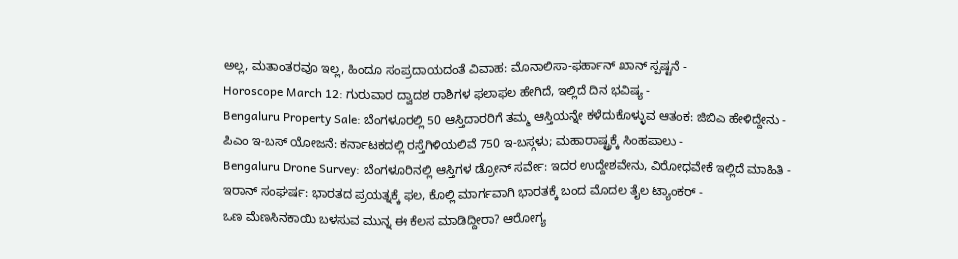ಅಲ್ಲ, ಮತಾಂತರವೂ ಇಲ್ಲ, ಹಿಂದೂ ಸಂಪ್ರದಾಯದಂತೆ ವಿವಾಹ: ಮೊನಾಲಿಸಾ-ಫರ್ಹಾನ್ ಖಾನ್ ಸ್ಪಷ್ಟನೆ -
Horoscope March 12: ಗುರುವಾರ ದ್ವಾದಶ ರಾಶಿಗಳ ಫಲಾಫಲ ಹೇಗಿದೆ, ಇಲ್ಲಿದೆ ದಿನ ಭವಿಷ್ಯ -
Bengaluru Property Sale: ಬೆಂಗಳೂರಲ್ಲಿ 50 ಆಸ್ತಿದಾರರಿಗೆ ತಮ್ಮ ಆಸ್ತಿಯನ್ನೇ ಕಳೆದುಕೊಳ್ಳುವ ಆತಂಕ: ಜಿಬಿಎ ಹೇಳಿದ್ದೇನು -
ಪಿಎಂ ಇ-ಬಸ್ ಯೋಜನೆ: ಕರ್ನಾಟಕದಲ್ಲಿ ರಸ್ತೆಗಿಳಿಯಲಿವೆ 750 ಇ-ಬಸ್ಗಳು; ಮಹಾರಾಷ್ಟ್ರಕ್ಕೆ ಸಿಂಹಪಾಲು -
Bengaluru Drone Survey: ಬೆಂಗಳೂರಿನಲ್ಲಿ ಆಸ್ತಿಗಳ ಡ್ರೋನ್ ಸರ್ವೇ: ಇದರ ಉದ್ದೇಶವೇನು, ವಿರೋಧವೇಕೆ ಇಲ್ಲಿದೆ ಮಾಹಿತಿ -
ಇರಾನ್ ಸಂಘರ್ಷ: ಭಾರತದ ಪ್ರಯತ್ನಕ್ಕೆ ಫಲ, ಕೊಲ್ಲಿ ಮಾರ್ಗವಾಗಿ ಭಾರತಕ್ಕೆ ಬಂದ ಮೊದಲ ತೈಲ ಟ್ಯಾಂಕರ್ -
ಒಣ ಮೆಣಸಿನಕಾಯಿ ಬಳಸುವ ಮುನ್ನ ಈ ಕೆಲಸ ಮಾಡಿದ್ದೀರಾ? ಆರೋಗ್ಯ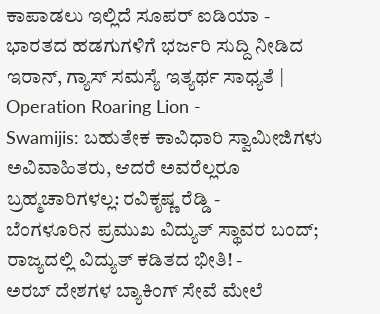ಕಾಪಾಡಲು ಇಲ್ಲಿದೆ ಸೂಪರ್ ಐಡಿಯಾ -
ಭಾರತದ ಹಡಗುಗಳಿಗೆ ಭರ್ಜರಿ ಸುದ್ದಿ ನೀಡಿದ ಇರಾನ್, ಗ್ಯಾಸ್ ಸಮಸ್ಯೆ ಇತ್ಯರ್ಥ ಸಾಧ್ಯತೆ | Operation Roaring Lion -
Swamijis: ಬಹುತೇಕ ಕಾವಿಧಾರಿ ಸ್ವಾಮೀಜಿಗಳು ಅವಿವಾಹಿತರು, ಆದರೆ ಅವರೆಲ್ಲರೂ ಬ್ರಹ್ಮಚಾರಿಗಳಲ್ಲ: ರವಿಕೃಷ್ಣ ರೆಡ್ಡಿ -
ಬೆಂಗಳೂರಿನ ಪ್ರಮುಖ ವಿದ್ಯುತ್ ಸ್ಥಾವರ ಬಂದ್; ರಾಜ್ಯದಲ್ಲಿ ವಿದ್ಯುತ್ ಕಡಿತದ ಭೀತಿ! -
ಅರಬ್ ದೇಶಗಳ ಬ್ಯಾಕಿಂಗ್ ಸೇವೆ ಮೇಲೆ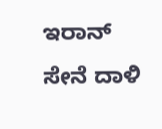ಇರಾನ್ ಸೇನೆ ದಾಳಿ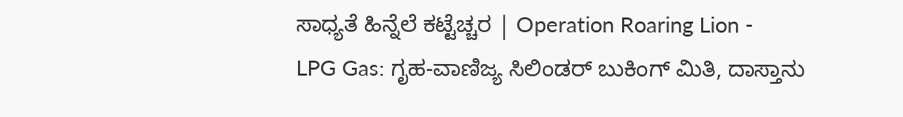ಸಾಧ್ಯತೆ ಹಿನ್ನೆಲೆ ಕಟ್ಟೆಚ್ಚರ | Operation Roaring Lion -
LPG Gas: ಗೃಹ-ವಾಣಿಜ್ಯ ಸಿಲಿಂಡರ್ ಬುಕಿಂಗ್ ಮಿತಿ, ದಾಸ್ತಾನು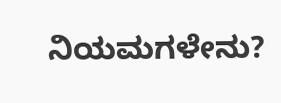ನಿಯಮಗಳೇನು?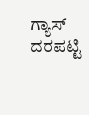ಗ್ಯಾಸ್ ದರಪಟ್ಟಿ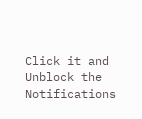Click it and Unblock the Notifications